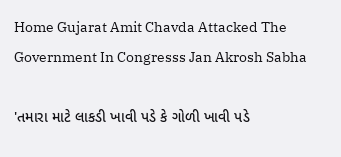Home Gujarat Amit Chavda Attacked The Government In Congresss Jan Akrosh Sabha

'તમારા માટે લાકડી ખાવી પડે કે ગોળી ખાવી પડે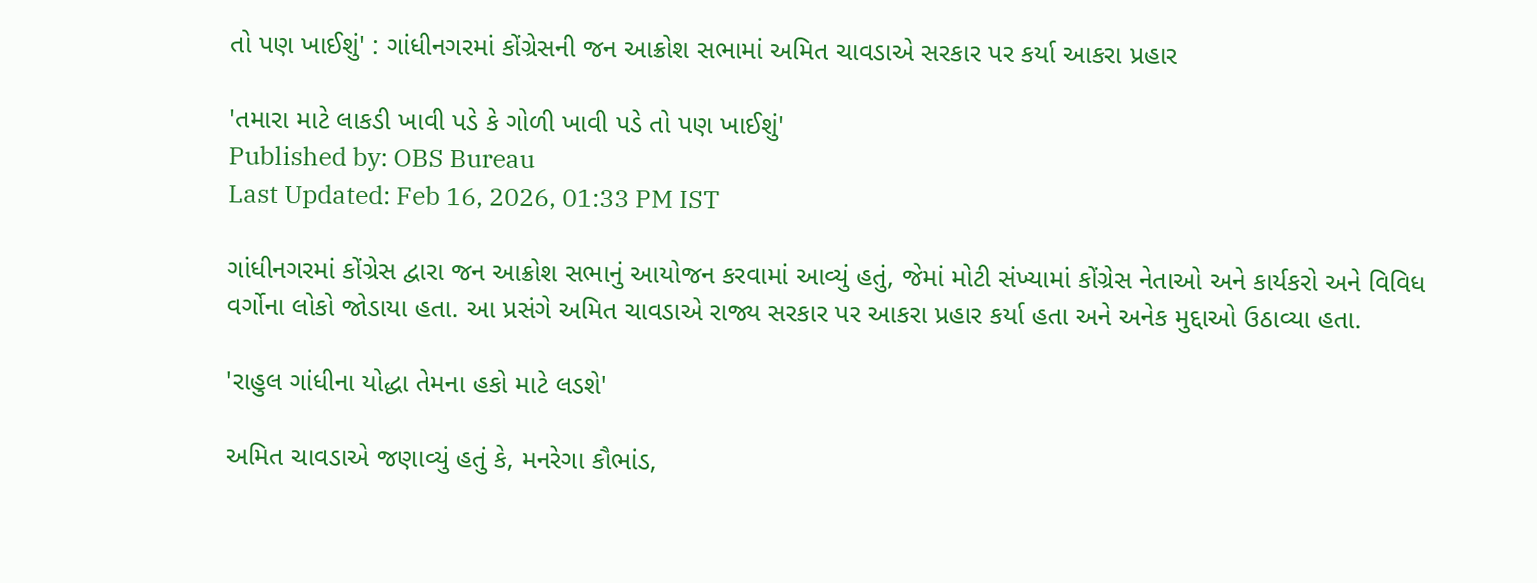તો પણ ખાઈશું' : ગાંધીનગરમાં કોંગ્રેસની જન આક્રોશ સભામાં અમિત ચાવડાએ સરકાર પર કર્યા આકરા પ્રહાર

'તમારા માટે લાકડી ખાવી પડે કે ગોળી ખાવી પડે તો પણ ખાઈશું'
Published by: OBS Bureau
Last Updated: Feb 16, 2026, 01:33 PM IST

ગાંધીનગરમાં કોંગ્રેસ દ્વારા જન આક્રોશ સભાનું આયોજન કરવામાં આવ્યું હતું, જેમાં મોટી સંખ્યામાં કોંગ્રેસ નેતાઓ અને કાર્યકરો અને વિવિધ વર્ગોના લોકો જોડાયા હતા. આ પ્રસંગે અમિત ચાવડાએ રાજ્ય સરકાર પર આકરા પ્રહાર કર્યા હતા અને અનેક મુદ્દાઓ ઉઠાવ્યા હતા.

'રાહુલ ગાંધીના યોદ્ધા તેમના હકો માટે લડશે'

અમિત ચાવડાએ જણાવ્યું હતું કે, મનરેગા કૌભાંડ,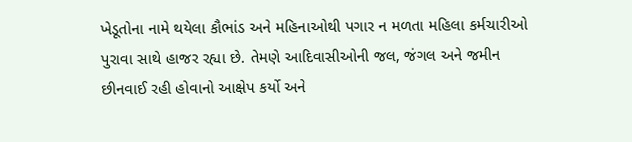ખેડૂતોના નામે થયેલા કૌભાંડ અને મહિનાઓથી પગાર ન મળતા મહિલા કર્મચારીઓ પુરાવા સાથે હાજર રહ્યા છે. તેમણે આદિવાસીઓની જલ, જંગલ અને જમીન છીનવાઈ રહી હોવાનો આક્ષેપ કર્યો અને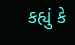કહ્યું કે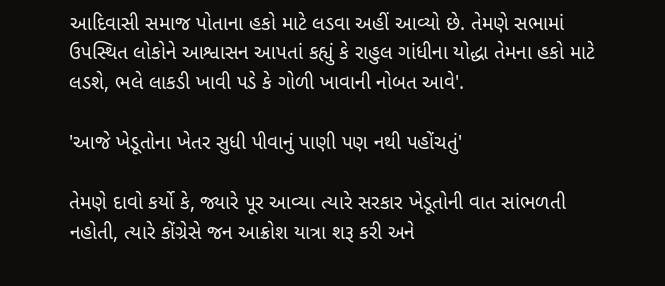આદિવાસી સમાજ પોતાના હકો માટે લડવા અહીં આવ્યો છે. તેમણે સભામાં ઉપસ્થિત લોકોને આશ્વાસન આપતાં કહ્યું કે રાહુલ ગાંધીના યોદ્ધા તેમના હકો માટે લડશે, ભલે લાકડી ખાવી પડે કે ગોળી ખાવાની નોબત આવે'.

'આજે ખેડૂતોના ખેતર સુધી પીવાનું પાણી પણ નથી પહોંચતું'

તેમણે દાવો કર્યો કે, જ્યારે પૂર આવ્યા ત્યારે સરકાર ખેડૂતોની વાત સાંભળતી નહોતી, ત્યારે કોંગ્રેસે જન આક્રોશ યાત્રા શરૂ કરી અને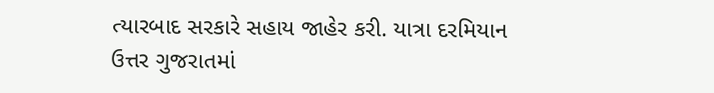ત્યારબાદ સરકારે સહાય જાહેર કરી. યાત્રા દરમિયાન ઉત્તર ગુજરાતમાં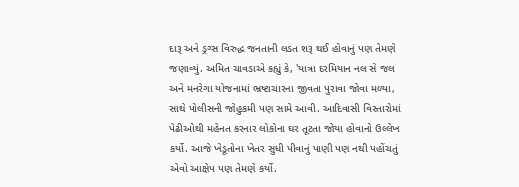દારૂ અને ડ્રગ્સ વિરુદ્ધ જનતાની લડત શરૂ થઈ હોવાનું પણ તેમણે જણાવ્યું. અમિત ચાવડાએ કહ્યું કે, 'યાત્રા દરમિયાન નલ સે જલ અને મનરેગા યોજનામાં ભ્રષ્ટાચારના જીવતા પુરાવા જોવા મળ્યા, સાથે પોલીસની જોહુકમી પણ સામે આવી. આદિવાસી વિસ્તારોમાં પેઢીઓથી મહેનત કરનાર લોકોના ઘર તૂટતા જોયા હોવાનો ઉલ્લેખ કર્યો. આજે ખેડૂતોના ખેતર સુધી પીવાનું પાણી પણ નથી પહોંચતું એવો આક્ષેપ પણ તેમણે કર્યો.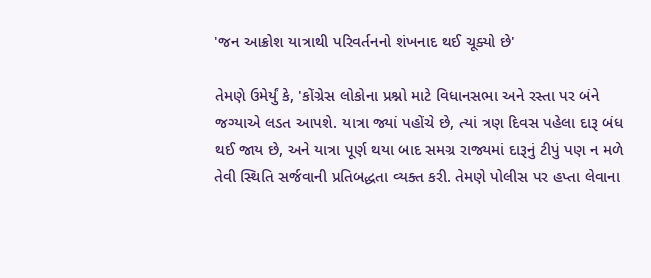'જન આક્રોશ યાત્રાથી પરિવર્તનનો શંખનાદ થઈ ચૂક્યો છે'

તેમણે ઉમેર્યું કે, 'કોંગ્રેસ લોકોના પ્રશ્નો માટે વિધાનસભા અને રસ્તા પર બંને જગ્યાએ લડત આપશે. યાત્રા જ્યાં પહોંચે છે, ત્યાં ત્રણ દિવસ પહેલા દારૂ બંધ થઈ જાય છે, અને યાત્રા પૂર્ણ થયા બાદ સમગ્ર રાજ્યમાં દારૂનું ટીપું પણ ન મળે તેવી સ્થિતિ સર્જવાની પ્રતિબદ્ધતા વ્યક્ત કરી. તેમણે પોલીસ પર હપ્તા લેવાના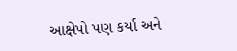આક્ષેપો પણ કર્યા અને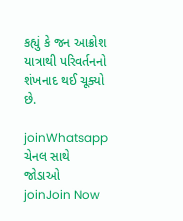કહ્યું કે જન આક્રોશ યાત્રાથી પરિવર્તનનો શંખનાદ થઈ ચૂક્યો છે.

joinWhatsapp ચેનલ સાથે જોડાઓ
joinJoin Now